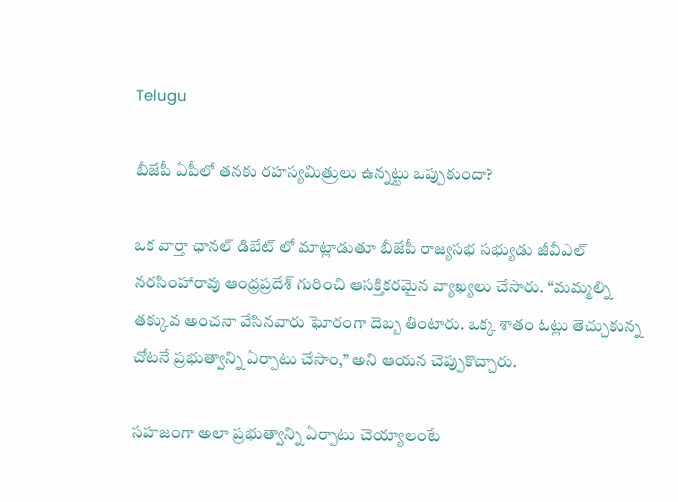Telugu

బీజేపీ ఏపీలో తనకు రహస్యమిత్రులు ఉన్నట్టు ఒప్పుకుందా?

ఒక వార్తా ఛానల్ డిబేట్ లో మాట్లాడుతూ బీజేపీ రాజ్యసభ సభ్యుడు జీవీఎల్ నరసింహారావు ఆంధ్రప్రదేశ్ గురించి ఆసక్తికరమైన వ్యాఖ్యలు చేసారు. “మమ్మల్ని తక్కువ అంచనా వేసినవారు ఘోరంగా దెబ్బ తింటారు. ఒక్క శాతం ఓట్లు తెచ్చుకున్న చోటనే ప్రభుత్వాన్ని ఏర్పాటు చేసాం,” అని ఆయన చెప్పుకొచ్చారు.

సహజంగా అలా ప్రభుత్వాన్ని ఏర్పాటు చెయ్యాలంటే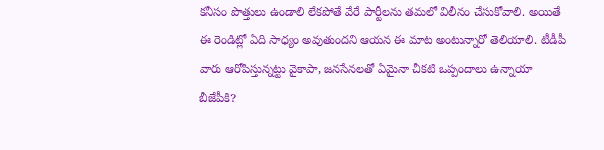కనీసం పొత్తులు ఉండాలి లేకపోతే వేరే పార్టీలను తమలో విలీనం చేసుకోవాలి. అయితే ఈ రెండిట్లో ఏది సాధ్యం అవుతుందని ఆయన ఈ మాట అంటున్నారో తెలియాలి. టీడీపీ వారు ఆరోపిస్తున్నట్టు వైకాపా, జనసేనలతో ఏమైనా చీకటి ఒప్పందాలు ఉన్నాయా బీజేపీకి?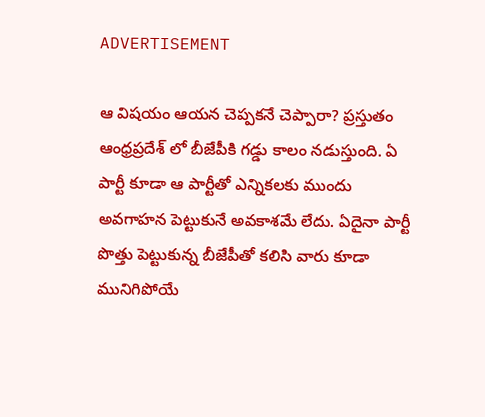ADVERTISEMENT

ఆ విషయం ఆయన చెప్పకనే చెప్పారా? ప్రస్తుతం ఆంధ్రప్రదేశ్ లో బీజేపీకి గడ్డు కాలం నడుస్తుంది. ఏ పార్టీ కూడా ఆ పార్టీతో ఎన్నికలకు ముందు అవగాహన పెట్టుకునే అవకాశమే లేదు. ఏదైనా పార్టీ పొత్తు పెట్టుకున్న బీజేపీతో కలిసి వారు కూడా మునిగిపోయే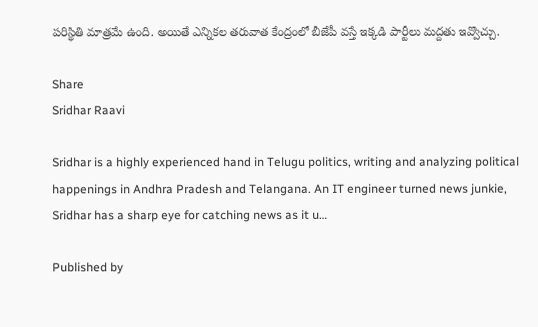పరిస్థితి మాత్రమే ఉంది. అయితే ఎన్నికల తరువాత కేంద్రంలో బీజేపీ వస్తే ఇక్కడి పార్టీలు మద్దతు ఇవ్వొచ్చు.

Share
Sridhar Raavi

Sridhar is a highly experienced hand in Telugu politics, writing and analyzing political happenings in Andhra Pradesh and Telangana. An IT engineer turned news junkie, Sridhar has a sharp eye for catching news as it u…

Published by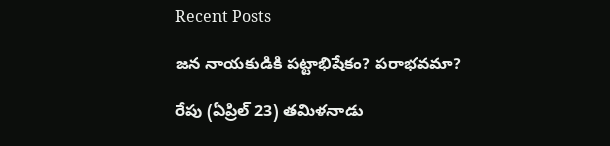Recent Posts

జన నాయకుడికి పట్టాభిషేకం? పరాభవమా?

రేపు (ఏప్రిల్‌ 23) తమిళనాడు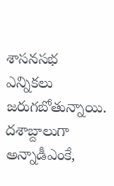శాసనసభ ఎన్నికలు జరుగబోతున్నాయి. దశాబ్దాలుగా అన్నాడీఎంకే,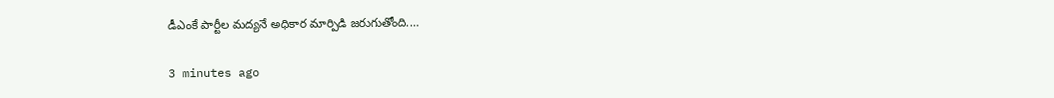డీఎంకే పార్టీల మద్యనే అధికార మార్పిడి జరుగుతోంది.…

3 minutes ago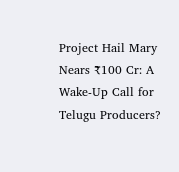Project Hail Mary Nears ₹100 Cr: A Wake-Up Call for Telugu Producers?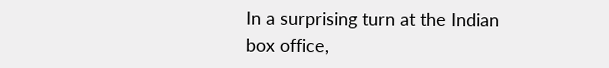In a surprising turn at the Indian box office,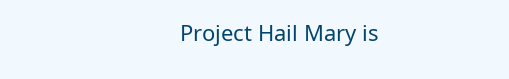Project Hail Mary is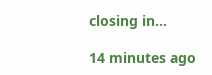closing in…

14 minutes ago